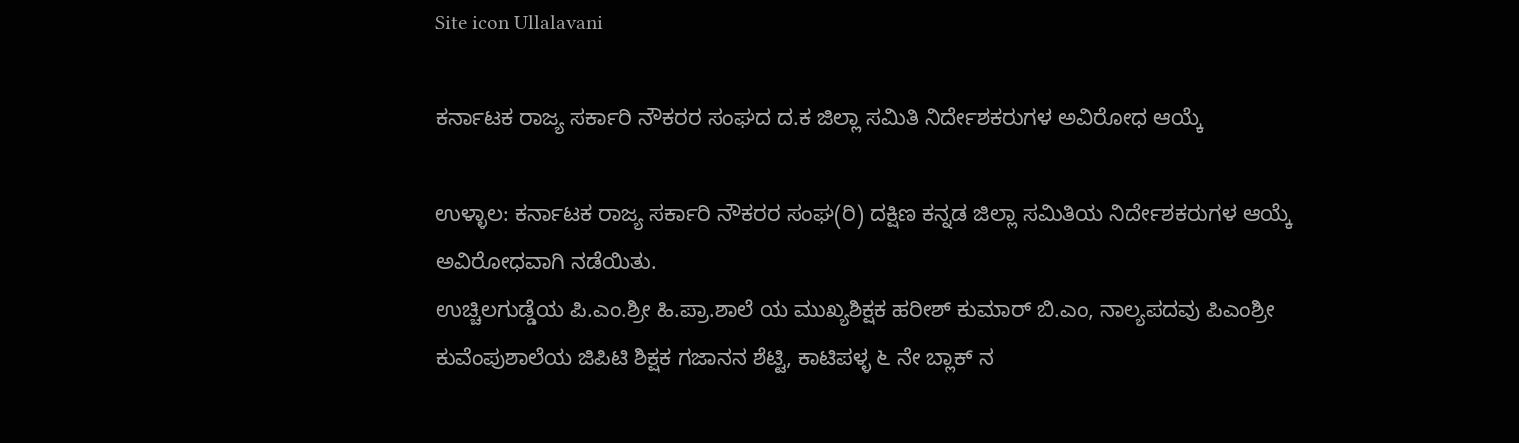Site icon Ullalavani

ಕರ್ನಾಟಕ ರಾಜ್ಯ ಸರ್ಕಾರಿ ನೌಕರರ ಸಂಘದ ದ.ಕ ಜಿಲ್ಲಾ ಸಮಿತಿ ನಿರ್ದೇಶಕರುಗಳ ಅವಿರೋಧ ಆಯ್ಕೆ

ಉಳ್ಳಾಲ: ಕರ್ನಾಟಕ ರಾಜ್ಯ ಸರ್ಕಾರಿ ನೌಕರರ ಸಂಘ(ರಿ) ದಕ್ಷಿಣ ಕನ್ನಡ ಜಿಲ್ಲಾ ಸಮಿತಿಯ ನಿರ್ದೇಶಕರುಗಳ ಆಯ್ಕೆ ಅವಿರೋಧವಾಗಿ ನಡೆಯಿತು.
ಉಚ್ಚಿಲಗುಡ್ಡೆಯ ಪಿ.ಎಂ.ಶ್ರೀ ಹಿ.ಪ್ರಾ.ಶಾಲೆ ಯ ಮುಖ್ಯಶಿಕ್ಷಕ ಹರೀಶ್‌ ಕುಮಾರ್‌ ಬಿ.ಎಂ, ನಾಲ್ಯಪದವು ಪಿಎಂಶ್ರೀ ಕುವೆಂಪುಶಾಲೆಯ ಜಿಪಿಟಿ ಶಿಕ್ಷಕ ಗಜಾನನ ಶೆಟ್ಟಿ, ಕಾಟಿಪಳ್ಳ ೬ ನೇ ಬ್ಲಾಕ್‌ ನ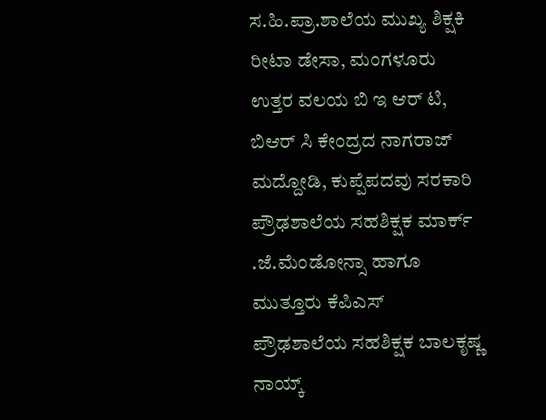ಸ.ಹಿ.ಪ್ರಾ.ಶಾಲೆಯ ಮುಖ್ಯ ಶಿಕ್ಷಕಿ ರೀಟಾ ಡೇಸಾ, ಮಂಗಳೂರು ಉತ್ತರ ವಲಯ ಬಿ ಇ ಆರ್‌ ಟಿ, ಬಿಆರ್‌ ಸಿ ಕೇಂದ್ರದ ನಾಗರಾಜ್‌ ಮದ್ದೋಡಿ, ಕುಪ್ಪೆಪದವು ಸರಕಾರಿ ಪ್ರೌಢಶಾಲೆಯ ಸಹಶಿಕ್ಷಕ ಮಾರ್ಕ್‌ .ಜೆ.ಮೆಂಡೋನ್ಸಾ ಹಾಗೂ ಮುತ್ತೂರು ಕೆಪಿಎಸ್‌ ಪ್ರೌಢಶಾಲೆಯ ಸಹಶಿಕ್ಷಕ ಬಾಲಕೃಷ್ಣ ನಾಯ್ಕ್‌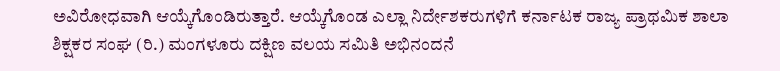ಅವಿರೋಧವಾಗಿ ಆಯ್ಕೆಗೊಂಡಿರುತ್ತಾರೆ. ಆಯ್ಕೆಗೊಂಡ ಎಲ್ಲಾ ನಿರ್ದೇಶಕರುಗಳಿಗೆ ಕರ್ನಾಟಕ ರಾಜ್ಯ ಪ್ರಾಥಮಿಕ ಶಾಲಾ ಶಿಕ್ಷಕರ ಸಂಘ (ರಿ.) ಮಂಗಳೂರು ದಕ್ಷಿಣ ವಲಯ ಸಮಿತಿ ಅಭಿನಂದನೆ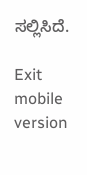ಸಲ್ಲಿಸಿದೆ.

Exit mobile version